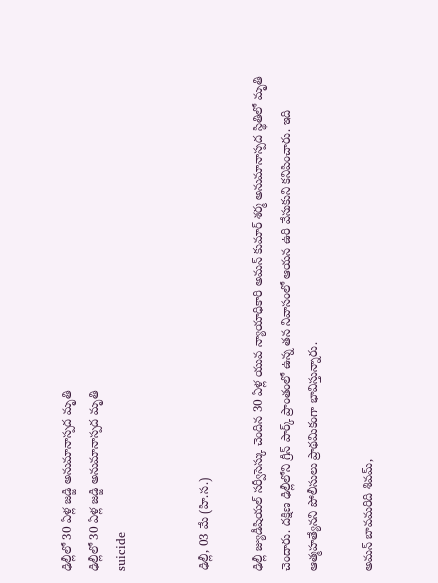ఢిల్లీలో 30 ఏళ్ల జడ్జి అనుమానాస్పద మృతి
ఢిల్లీలో 30 ఏళ్ల జడ్జి అనుమానాస్పద మృతి
suicide


ఢిల్లీ, 03 మే (హి.స.)

ఢిల్లీ జ్యుడీషియల్ సర్వీసెస్కు చెందిన 30 ఏళ్ల యువ న్యాయాధికారి అమన్ కుమార్ శర్మ అనుమానాస్పద స్థితిలో మృతి చెందారు. దక్షిణ ఢిల్లీలోని గ్రీన్ పార్క్ ప్రాంతంలో ఉన్న తన నివాసంలో ఆయన ఉరి వేసుకుని కనిపించారు. ఇది ఆత్మహత్యేనని పోలీసులు ప్రాథమికంగా భావిస్తున్నారు.

అమన్ బావమరిది శివమ్,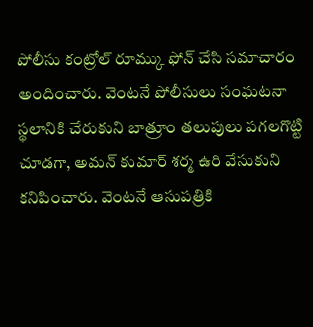పోలీసు కంట్రోల్ రూమ్కు ఫోన్ చేసి సమాచారం అందించారు. వెంటనే పోలీసులు సంఘటనా స్థలానికి చేరుకుని బాత్రూం తలుపులు పగలగొట్టి చూడగా, అమన్ కుమార్ శర్మ ఉరి వేసుకుని కనిపించారు. వెంటనే ఆసుపత్రికి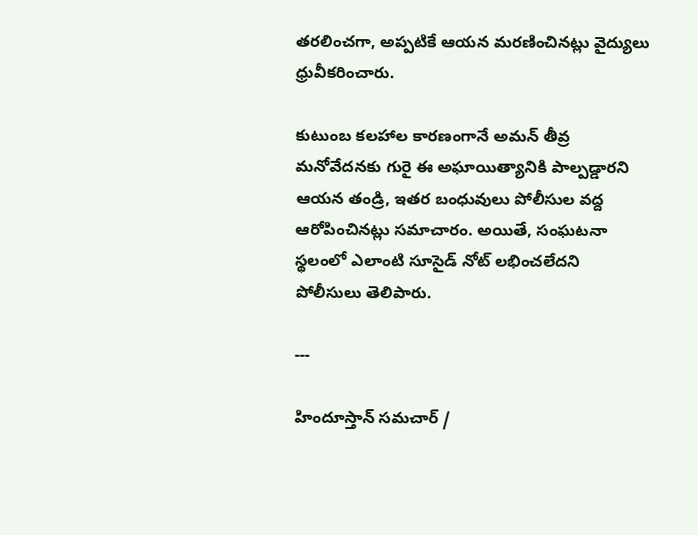తరలించగా, అప్పటికే ఆయన మరణించినట్లు వైద్యులు ధ్రువీకరించారు.

కుటుంబ కలహాల కారణంగానే అమన్ తీవ్ర మనోవేదనకు గురై ఈ అఘాయిత్యానికి పాల్పడ్డారని ఆయన తండ్రి, ఇతర బంధువులు పోలీసుల వద్ద ఆరోపించినట్లు సమాచారం. అయితే, సంఘటనా స్థలంలో ఎలాంటి సూసైడ్ నోట్ లభించలేదని పోలీసులు తెలిపారు.

---

హిందూస్తాన్ సమచార్ /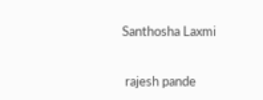Santhosha Laxmi


 rajesh pande